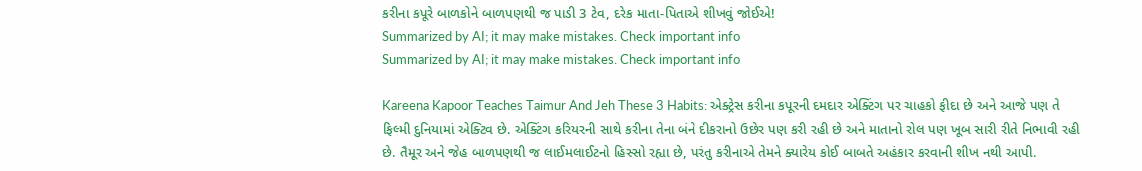કરીના કપૂરે બાળકોને બાળપણથી જ પાડી 3 ટેવ, દરેક માતા-પિતાએ શીખવું જોઈએ!
Summarized by AI; it may make mistakes. Check important info
Summarized by AI; it may make mistakes. Check important info

Kareena Kapoor Teaches Taimur And Jeh These 3 Habits: એક્ટ્રેસ કરીના કપૂરની દમદાર એક્ટિંગ પર ચાહકો ફીદા છે અને આજે પણ તે ફિલ્મી દુનિયામાં એક્ટિવ છે. એક્ટિંગ કરિયરની સાથે કરીના તેના બંને દીકરાનો ઉછેર પણ કરી રહી છે અને માતાનો રોલ પણ ખૂબ સારી રીતે નિભાવી રહી છે. તૈમૂર અને જેહ બાળપણથી જ લાઈમલાઈટનો હિસ્સો રહ્યા છે, પરંતુ કરીનાએ તેમને ક્યારેય કોઈ બાબતે અહંકાર કરવાની શીખ નથી આપી.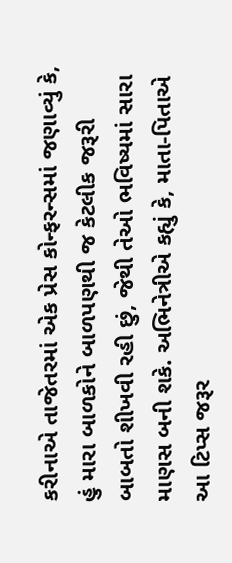કરીનાએ તાજેતરમાં એક પ્રેસ કોન્ફરન્સમાં જણાવ્યું કે, હું મારા બાળકોને બાળપણથી જ કેટલીક જરૂરી બાબતો શીખવી રહી છું, જેથી તેઓ ભવિષ્યમાં સારા માણસ બની શકે. અભિનેત્રીએ કહ્યું કે, માતા-પિતાએ આ ટિપ્સ જરૂર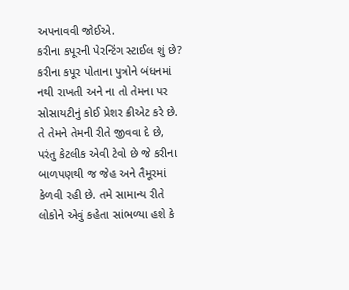અપનાવવી જોઈએ.
કરીના કપૂરની પેરન્ટિંગ સ્ટાઈલ શું છે?
કરીના કપૂર પોતાના પુત્રોને બંધનમાં નથી રાખતી અને ના તો તેમના પર સોસાયટીનું કોઈ પ્રેશર ક્રીએટ કરે છે. તે તેમને તેમની રીતે જીવવા દે છે, પરંતુ કેટલીક એવી ટેવો છે જે કરીના બાળપણથી જ જેહ અને તૈમૂરમાં કેળવી રહી છે. તમે સામાન્ય રીતે લોકોને એવું કહેતા સાંભળ્યા હશે કે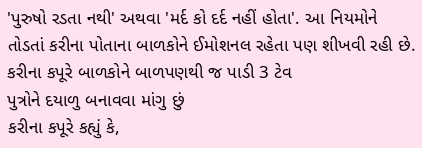'પુરુષો રડતા નથી' અથવા 'મર્દ કો દર્દ નહીં હોતા'. આ નિયમોને તોડતાં કરીના પોતાના બાળકોને ઈમોશનલ રહેતા પણ શીખવી રહી છે.
કરીના કપૂરે બાળકોને બાળપણથી જ પાડી 3 ટેવ
પુત્રોને દયાળુ બનાવવા માંગુ છું
કરીના કપૂરે કહ્યું કે,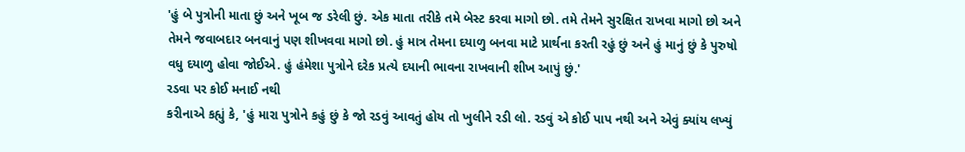'હું બે પુત્રોની માતા છું અને ખૂબ જ ડરેલી છું. એક માતા તરીકે તમે બેસ્ટ કરવા માગો છો. તમે તેમને સુરક્ષિત રાખવા માગો છો અને તેમને જવાબદાર બનવાનું પણ શીખવવા માગો છો. હું માત્ર તેમના દયાળુ બનવા માટે પ્રાર્થના કરતી રહું છું અને હું માનું છું કે પુરુષો વધુ દયાળુ હોવા જોઈએ. હું હંમેશા પુત્રોને દરેક પ્રત્યે દયાની ભાવના રાખવાની શીખ આપું છું.'
રડવા પર કોઈ મનાઈ નથી
કરીનાએ કહ્યું કે, 'હું મારા પુત્રોને કહું છું કે જો રડવું આવતું હોય તો ખુલીને રડી લો. રડવું એ કોઈ પાપ નથી અને એવું ક્યાંય લખ્યું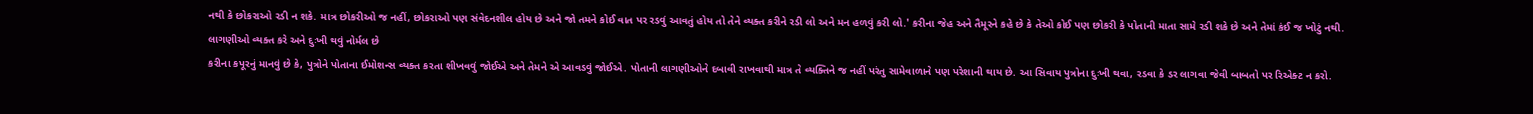નથી કે છોકરાઓ રડી ન શકે. માત્ર છોકરીઓ જ નહીં, છોકરાઓ પણ સંવેદનશીલ હોય છે અને જો તમને કોઈ વાત પર રડવું આવતું હોય તો તેને વ્યક્ત કરીને રડી લો અને મન હળવું કરી લો.' કરીના જેહ અને તૈમૂરને કહે છે કે તેઓ કોઈ પણ છોકરી કે પોતાની માતા સામે રડી શકે છે અને તેમાં કંઈ જ ખોટું નથી.
લાગણીઓ વ્યક્ત કરે અને દુઃખી થવું નોર્મલ છે
કરીના કપૂરનું માનવું છે કે, પુત્રોને પોતાના ઈમોશન્સ વ્યક્ત કરતા શીખવવું જોઈએ અને તેમને એ આવડવું જોઈએ. પોતાની લાગણીઓને દબાવી રાખવાથી માત્ર તે વ્યક્તિને જ નહીં પરંતુ સામેવાળાને પણ પરેશાની થાય છે. આ સિવાય પુત્રોના દુઃખી થવા, રડવા કે ડર લાગવા જેવી બાબતો પર રિએક્ટ ન કરો.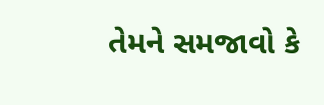તેમને સમજાવો કે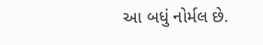આ બધું નોર્મલ છે.